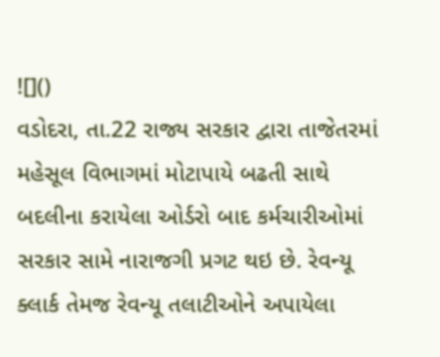![]()
વડોદરા, તા.22 રાજ્ય સરકાર દ્વારા તાજેતરમાં મહેસૂલ વિભાગમાં મોટાપાયે બઢતી સાથે બદલીના કરાયેલા ઓર્ડરો બાદ કર્મચારીઓમાં સરકાર સામે નારાજગી પ્રગટ થઇ છે. રેવન્યૂ ક્લાર્ક તેમજ રેવન્યૂ તલાટીઓને અપાયેલા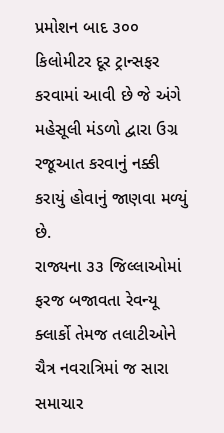પ્રમોશન બાદ ૩૦૦ કિલોમીટર દૂર ટ્રાન્સફર કરવામાં આવી છે જે અંગે મહેસૂલી મંડળો દ્વારા ઉગ્ર રજૂઆત કરવાનું નક્કી કરાયું હોવાનું જાણવા મળ્યું છે.
રાજ્યના ૩૩ જિલ્લાઓમાં ફરજ બજાવતા રેવન્યૂ ક્લાર્કો તેમજ તલાટીઓને ચૈત્ર નવરાત્રિમાં જ સારા સમાચાર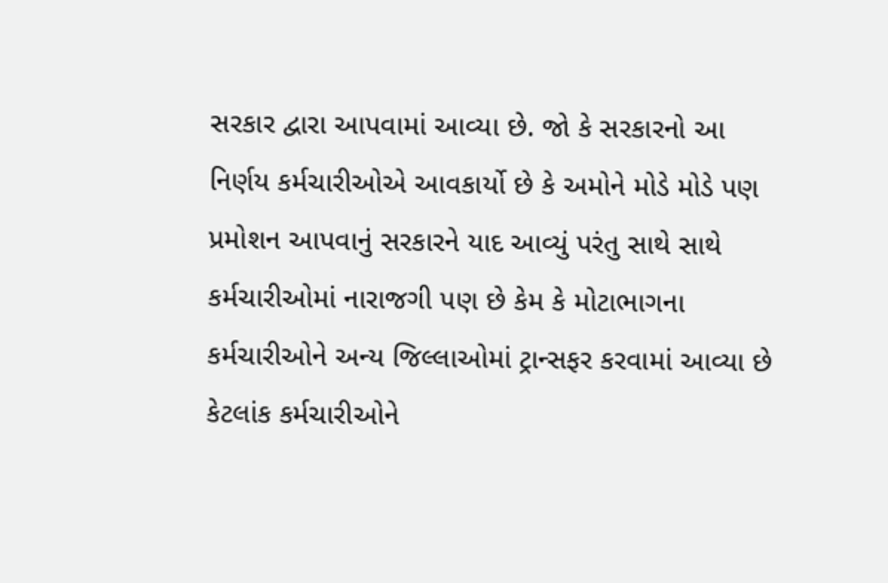સરકાર દ્વારા આપવામાં આવ્યા છે. જો કે સરકારનો આ નિર્ણય કર્મચારીઓએ આવકાર્યો છે કે અમોને મોડે મોડે પણ પ્રમોશન આપવાનું સરકારને યાદ આવ્યું પરંતુ સાથે સાથે કર્મચારીઓમાં નારાજગી પણ છે કેમ કે મોટાભાગના કર્મચારીઓને અન્ય જિલ્લાઓમાં ટ્રાન્સફર કરવામાં આવ્યા છે કેટલાંક કર્મચારીઓને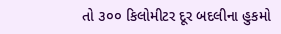તો ૩૦૦ કિલોમીટર દૂર બદલીના હુકમો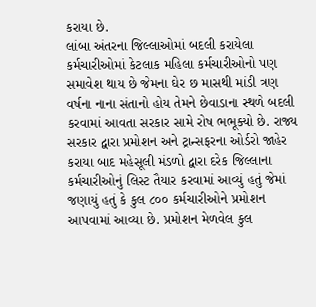કરાયા છે.
લાંબા અંતરના જિલ્લાઓમાં બદલી કરાયેલા કર્મચારીઓમાં કેટલાક મહિલા કર્મચારીઓનો પણ સમાવેશ થાય છે જેમના ઘેર છ માસથી માંડી ત્રણ વર્ષના નાના સંતાનો હોય તેમને છેવાડાના સ્થળે બદલી કરવામાં આવતા સરકાર સામે રોષ ભભૂક્યો છે. રાજ્ય સરકાર દ્વારા પ્રમોશન અને ટ્રાન્સફરના ઓર્ડરો જાહેર કરાયા બાદ મહેસૂલી મંડળો દ્વારા દરેક જિલ્લાના કર્મચારીઓનું લિસ્ટ તૈયાર કરવામાં આવ્યું હતું જેમાં જણાયું હતું કે કુલ ૮૦૦ કર્મચારીઓને પ્રમોશન આપવામાં આવ્યા છે. પ્રમોશન મેળવેલ કુલ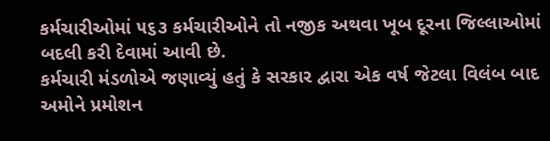કર્મચારીઓમાં ૫૬૩ કર્મચારીઓને તો નજીક અથવા ખૂબ દૂરના જિલ્લાઓમાં બદલી કરી દેવામાં આવી છે.
કર્મચારી મંડળોએ જણાવ્યું હતું કે સરકાર દ્વારા એક વર્ષ જેટલા વિલંબ બાદ અમોને પ્રમોશન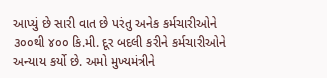આપ્યું છે સારી વાત છે પરંતુ અનેક કર્મચારીઓને ૩૦૦થી ૪૦૦ કિ.મી. દૂર બદલી કરીને કર્મચારીઓને અન્યાય કર્યો છે. અમો મુખ્યમંત્રીને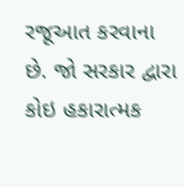રજૂઆત કરવાના છે. જો સરકાર દ્વારા કોઇ હકારાત્મક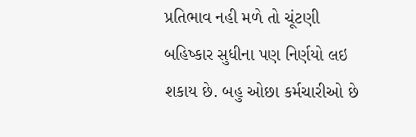પ્રતિભાવ નહી મળે તો ચૂંટણી બહિષ્કાર સુધીના પણ નિર્ણયો લઇ શકાય છે. બહુ ઓછા કર્મચારીઓ છે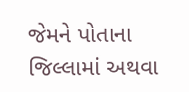જેમને પોતાના જિલ્લામાં અથવા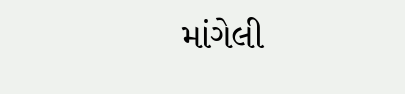માંગેલી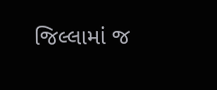જિલ્લામાં જ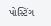પોસ્ટિંગ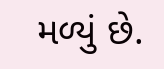મળ્યું છે.